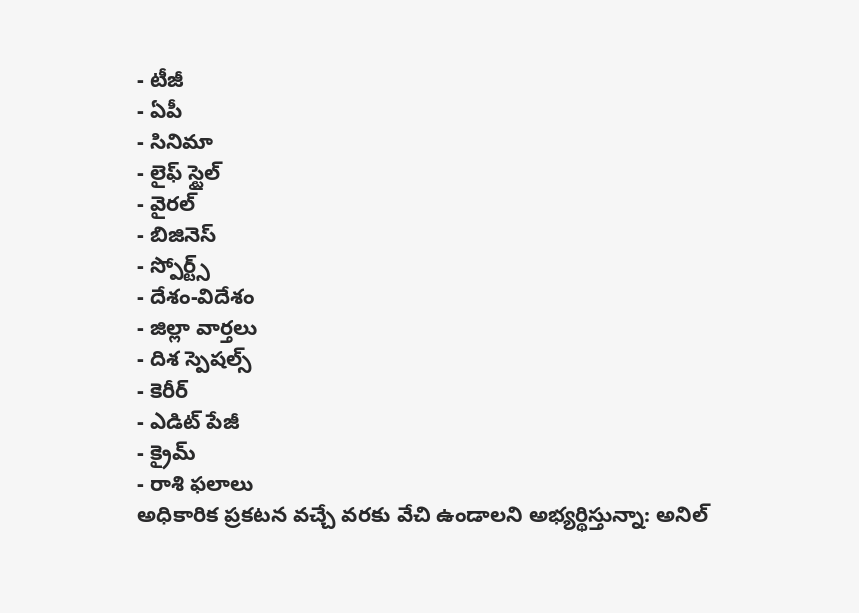- టీజీ
- ఏపీ
- సినిమా
- లైఫ్ స్టైల్
- వైరల్
- బిజినెస్
- స్పోర్ట్స్
- దేశం-విదేశం
- జిల్లా వార్తలు
- దిశ స్పెషల్స్
- కెరీర్
- ఎడిట్ పేజీ
- క్రైమ్
- రాశి ఫలాలు
అధికారిక ప్రకటన వచ్చే వరకు వేచి ఉండాలని అభ్యర్థిస్తున్నా: అనిల్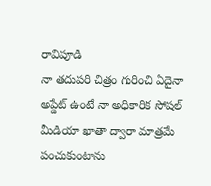రావిపూడి
నా తదుపరి చిత్రం గురించి ఏదైనా అప్డేట్ ఉంటే నా అధికారిక సోషల్ మీడియా ఖాతా ద్వారా మాత్రమే పంచుకుంటాను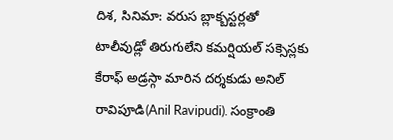దిశ, సినిమా: వరుస బ్లాక్బస్టర్లతో టాలీవుడ్లో తిరుగులేని కమర్షియల్ సక్సెస్లకు కేరాఫ్ అడ్రస్గా మారిన దర్శకుడు అనిల్ రావిపూడి(Anil Ravipudi). సంక్రాంతి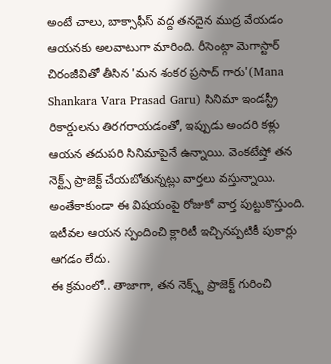అంటే చాలు, బాక్సాఫీస్ వద్ద తనదైన ముద్ర వేయడం ఆయనకు అలవాటుగా మారింది. రీసెంట్గా మెగాస్టార్ చిరంజీవితో తీసిన 'మన శంకర ప్రసాద్ గారు'(Mana Shankara Vara Prasad Garu) సినిమా ఇండస్ట్రీ రికార్డులను తిరగరాయడంతో, ఇప్పుడు అందరి కళ్లు ఆయన తదుపరి సినిమాపైనే ఉన్నాయి. వెంకటేష్తో తన నెక్ట్స్ ప్రాజెక్ట్ చేయబోతున్నట్లు వార్తలు వస్తున్నాయి. అంతేకాకుండా ఈ విషయంపై రోజుకో వార్త పుట్టుకొస్తుంది. ఇటీవల ఆయన స్పందించి క్లారిటీ ఇచ్చినప్పటికీ పుకార్లు ఆగడం లేదు.
ఈ క్రమంలో.. తాజాగా, తన నెక్స్ట్ ప్రాజెక్ట్ గురించి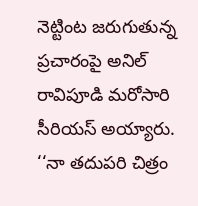నెట్టింట జరుగుతున్న ప్రచారంపై అనిల్ రావిపూడి మరోసారి సీరియస్ అయ్యారు. ‘‘నా తదుపరి చిత్రం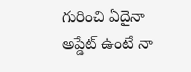గురించి ఏదైనా అప్డేట్ ఉంటే నా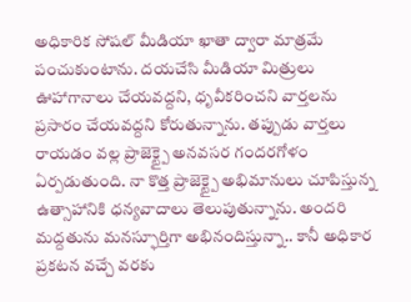అధికారిక సోషల్ మీడియా ఖాతా ద్వారా మాత్రమే పంచుకుంటాను. దయచేసి మీడియా మిత్రులు ఊహాగానాలు చేయవద్దని, ధృవీకరించని వార్తలను ప్రసారం చేయవద్దని కోరుతున్నాను. తప్పుడు వార్తలు రాయడం వల్ల ప్రాజెక్ట్పై అనవసర గందరగోళం ఏర్పడుతుంది. నా కొత్త ప్రాజెక్ట్పై అభిమానులు చూపిస్తున్న ఉత్సాహానికి ధన్యవాదాలు తెలుపుతున్నాను. అందరి మద్దతును మనస్ఫూర్తిగా అభినందిస్తున్నా.. కానీ అధికార ప్రకటన వచ్చే వరకు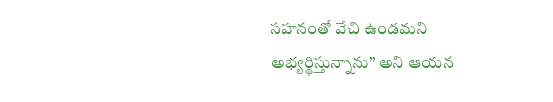సహనంతో వేచి ఉండమని అభ్యర్థిస్తున్నాను’’ అని ఆయన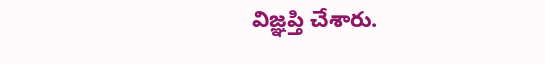విజ్ఞప్తి చేశారు.